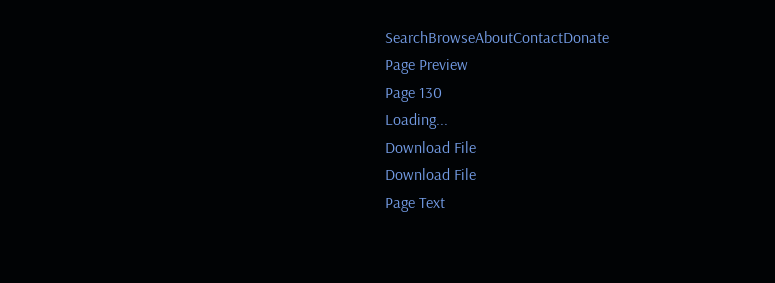SearchBrowseAboutContactDonate
Page Preview
Page 130
Loading...
Download File
Download File
Page Text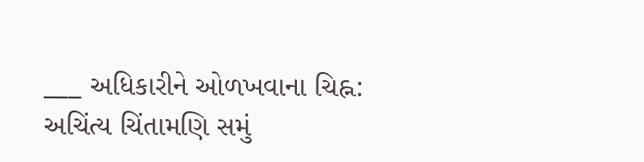___ અધિકારીને ઓળખવાના ચિહ્ન: અચિંત્ય ચિંતામણિ સમું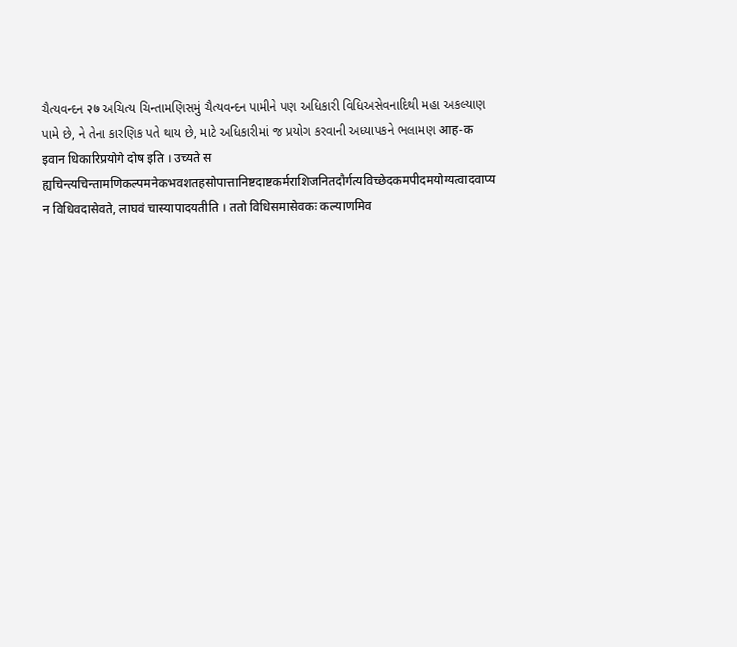ચૈત્યવન્દન २७ અચિત્ય ચિન્તામણિસમું ચૈત્યવન્દન પામીને પણ અધિકારી વિધિઅસેવનાદિથી મહા અકલ્યાણ પામે છે, ને તેના કારણિક પતે થાય છે, માટે અધિકારીમાં જ પ્રયોગ કરવાની અધ્યાપકને ભલામણ आह-क इवान धिकारिप्रयोगे दोष इति । उच्यते स ह्यचिन्त्यचिन्तामणिकल्पमनेकभवशतहसोपात्तानिष्टदाष्टकर्मराशिजनितदौर्गत्यविच्छेदकमपीदमयोग्यत्वादवाप्य न विधिवदासेवते, लाघवं चास्यापादयतीति । ततो विधिसमासेवकः कल्याणमिव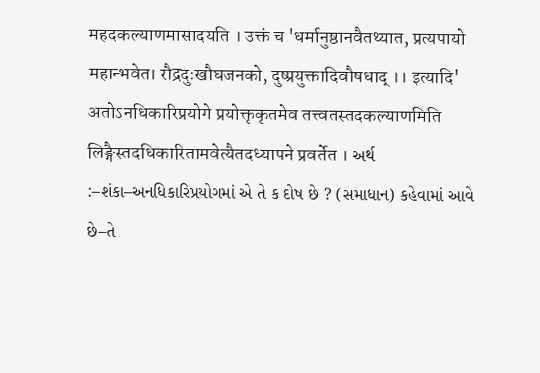महदकल्याणमासादयति । उक्तं च 'धर्मानुष्ठानवैतथ्यात, प्रत्यपायो महान्भवेत। रौद्रदुःखौघजनको, दुष्प्रयुक्तादिवौषधाद् ।। इत्यादि' अतोऽनधिकारिप्रयोगे प्रयोक्तृकृतमेव तत्त्वतस्तदकल्याणमिति लिङ्गैस्तदधिकारितामवेत्यैतदध्यापने प्रवर्तेत । અર્થ :–શંકા–અનધિકારિપ્રયોગમાં એ તે ક દોષ છે ? (સમાધાન) કહેવામાં આવે છે–તે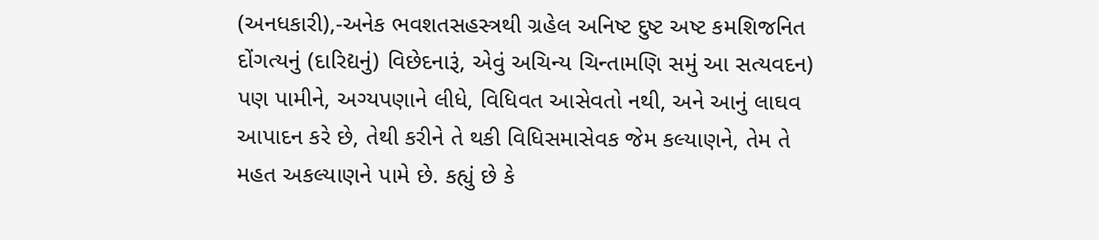(અનધકારી),-અનેક ભવશતસહસ્ત્રથી ગ્રહેલ અનિષ્ટ દુષ્ટ અષ્ટ કમશિજનિત દોંગત્યનું (દારિદ્યનું) વિછેદનારૂં, એવું અચિન્ય ચિન્તામણિ સમું આ સત્યવદન) પણ પામીને, અગ્યપણાને લીધે, વિધિવત આસેવતો નથી, અને આનું લાઘવ આપાદન કરે છે, તેથી કરીને તે થકી વિધિસમાસેવક જેમ કલ્યાણને, તેમ તે મહત અકલ્યાણને પામે છે. કહ્યું છે કે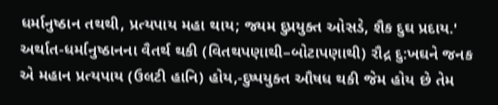ધર્માનુષ્ઠાન તથથી, પ્રત્યપાય મહા થાય; જ્યમ દુપ્રયુક્ત ઓસડે, શૈક દુઘ પ્રદાય.' અર્થાત-ધર્માનુષ્ઠાનના વૈતર્થ થકી (વિતથપણાથી–બોટાપણાથી) રૌદ્ર દુ:ખઘને જનક એ મહાન પ્રત્યપાય (ઉલટી હાનિ) હોય,-દુષ્પયુક્ત ઔષધ થકી જેમ હોય છે તેમ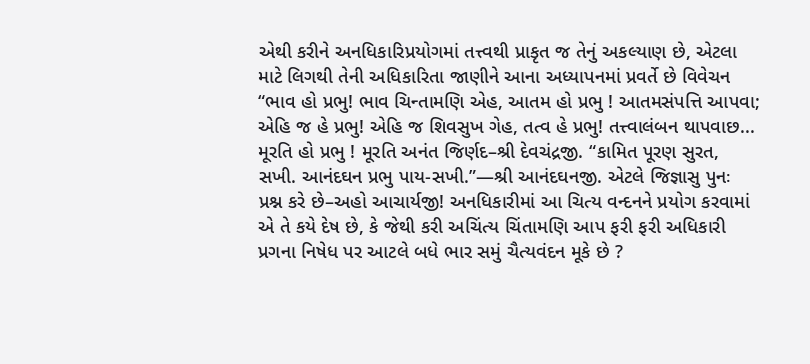એથી કરીને અનધિકારિપ્રયોગમાં તત્ત્વથી પ્રાકૃત જ તેનું અકલ્યાણ છે, એટલા માટે લિગથી તેની અધિકારિતા જાણીને આના અધ્યાપનમાં પ્રવર્તે છે વિવેચન “ભાવ હો પ્રભુ! ભાવ ચિન્તામણિ એહ, આતમ હો પ્રભુ ! આતમસંપત્તિ આપવા; એહિ જ હે પ્રભુ! એહિ જ શિવસુખ ગેહ, તત્વ હે પ્રભુ! તત્ત્વાલંબન થાપવાછ... મૂરતિ હો પ્રભુ ! મૂરતિ અનંત જિર્ણદ–શ્રી દેવચંદ્રજી. “કામિત પૂરણ સુરત, સખી. આનંદઘન પ્રભુ પાય-સખી.”—શ્રી આનંદઘનજી. એટલે જિજ્ઞાસુ પુનઃ પ્રશ્ન કરે છે–અહો આચાર્યજી! અનધિકારીમાં આ ચિત્ય વન્દનને પ્રયોગ કરવામાં એ તે કયે દેષ છે, કે જેથી કરી અચિંત્ય ચિંતામણિ આપ ફરી ફરી અધિકારી પ્રગના નિષેધ પર આટલે બધે ભાર સમું ચૈત્યવંદન મૂકે છે ?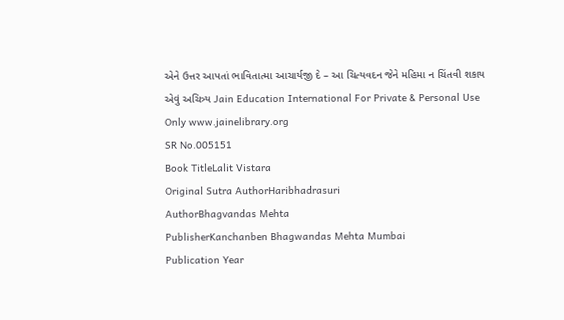એને ઉત્તર આપતાં ભાવિતાત્મા આચાર્યજી દે – આ ચિત્યવદન જેને મહિમા ન ચિંતવી શકાય એવું અચિત્ર્ય Jain Education International For Private & Personal Use Only www.jainelibrary.org
SR No.005151
Book TitleLalit Vistara
Original Sutra AuthorHaribhadrasuri
AuthorBhagvandas Mehta
PublisherKanchanben Bhagwandas Mehta Mumbai
Publication Year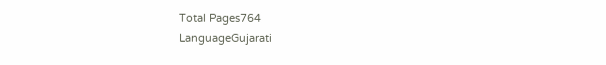Total Pages764
LanguageGujarati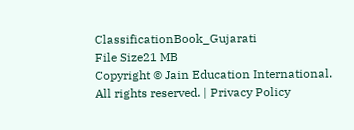ClassificationBook_Gujarati
File Size21 MB
Copyright © Jain Education International. All rights reserved. | Privacy Policy